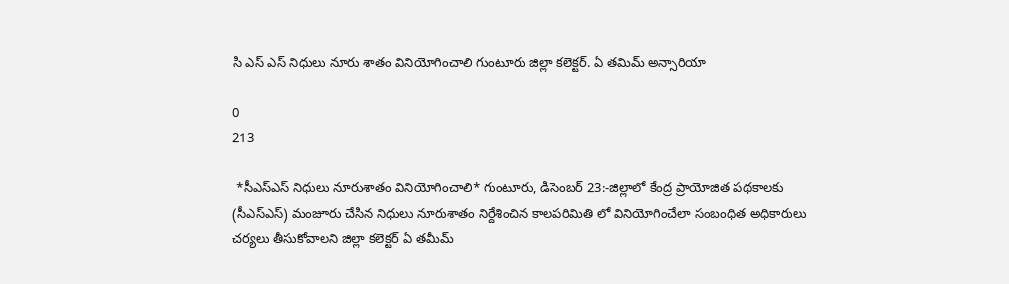సి ఎస్ ఎస్ నిధులు నూరు శాతం వినియోగించాలి గుంటూరు జిల్లా కలెక్టర్. ఏ తమిమ్ అన్సారియా

0
213

 *సీఎస్ఎస్ నిధులు నూరుశాతం వినియోగించాలి* గుంటూరు, డిసెంబర్ 23:-జిల్లాలో కేంద్ర ప్రాయోజిత పథకాలకు (సీఎస్ఎస్) మంజూరు చేసిన నిధులు నూరుశాతం నిర్దేశించిన కాలపరిమితి లో వినియోగించేలా సంబంధిత అధికారులు చర్యలు తీసుకోవాలని జిల్లా కలెక్టర్ ఏ తమీమ్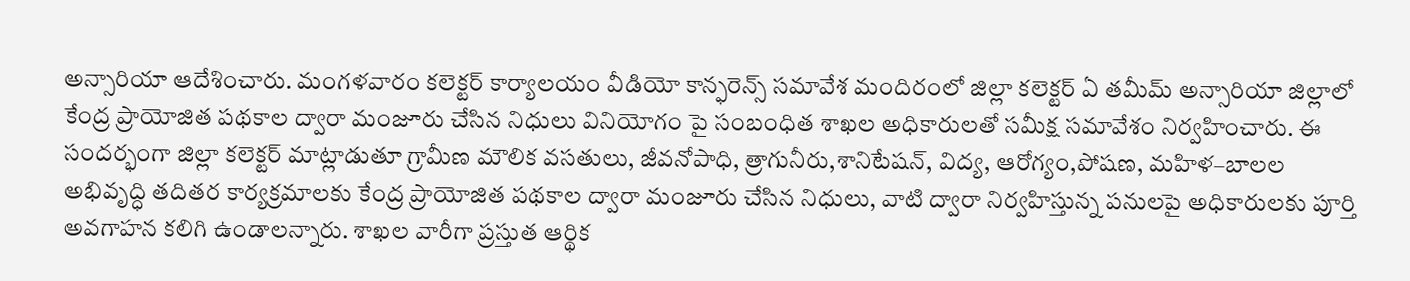అన్సారియా ఆదేశించారు. మంగళవారం కలెక్టర్ కార్యాలయం వీడియో కాన్ఫరెన్స్ సమావేశ మందిరంలో జిల్లా కలెక్టర్ ఏ తమీమ్ అన్సారియా జిల్లాలో కేంద్ర ప్రాయోజిత పథకాల ద్వారా మంజూరు చేసిన నిధులు వినియోగం పై సంబంధిత శాఖల అధికారులతో సమీక్ష సమావేశం నిర్వహించారు. ఈ సందర్భంగా జిల్లా కలెక్టర్ మాట్లాడుతూ గ్రామీణ మౌలిక వసతులు, జీవనోపాధి, త్రాగునీరు,శానిటేషన్, విద్య, ఆరోగ్యం,పోషణ, మహిళ–బాలల అభివృద్ధి తదితర కార్యక్రమాలకు కేంద్ర ప్రాయోజిత పథకాల ద్వారా మంజూరు చేసిన నిధులు, వాటి ద్వారా నిర్వహిస్తున్న పనులపై అధికారులకు పూర్తి అవగాహన కలిగి ఉండాలన్నారు. శాఖల వారీగా ప్రస్తుత ఆర్థిక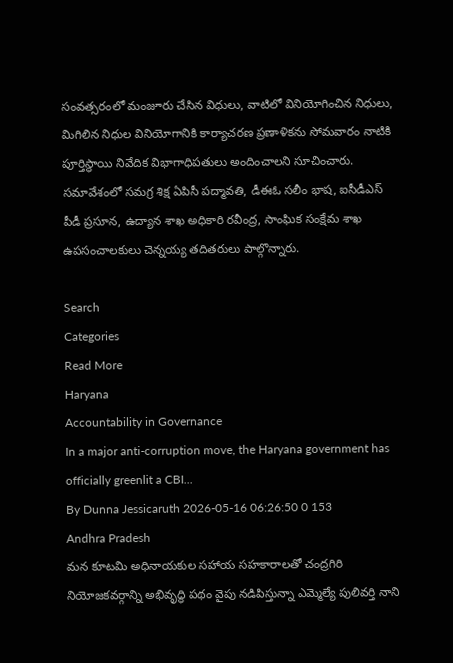సంవత్సరంలో మంజూరు చేసిన విధులు, వాటిలో వినియోగించిన నిధులు, మిగిలిన నిధుల వినియోగానికి కార్యాచరణ ప్రణాళికను సోమవారం నాటికి పూర్తిస్థాయి నివేదిక విభాగాధిపతులు అందించాలని సూచించారు. సమావేశంలో సమగ్ర శిక్ష ఏపిసీ పద్మావతి, డీఈఓ సలీం భాష, ఐసీడీఎస్ పీడీ ప్రసూన, ఉద్యాన శాఖ అధికారి రవీంద్ర, సాంఘిక సంక్షేమ శాఖ ఉపసంచాలకులు చెన్నయ్య తదితరులు పాల్గొన్నారు.

Search
Categories
Read More
Haryana
Accountability in Governance
In a major anti-corruption move, the Haryana government has officially greenlit a CBI...
By Dunna Jessicaruth 2026-05-16 06:26:50 0 153
Andhra Pradesh
మన కూటమి అధినాయకుల సహాయ సహకారాలతో చంద్రగిరి నియోజకవర్గాన్ని అభివృద్ధి పథం వైపు నడిపిస్తున్నా ఎమ్మెల్యే పులివర్తి నాని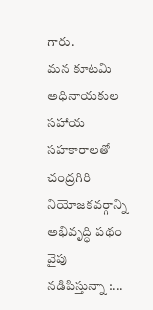గారు.
మన కూటమి అధినాయకుల సహాయ సహకారాలతో చంద్రగిరి నియోజకవర్గాన్ని అభివృద్ధి పథం వైపు నడిపిస్తున్నా :...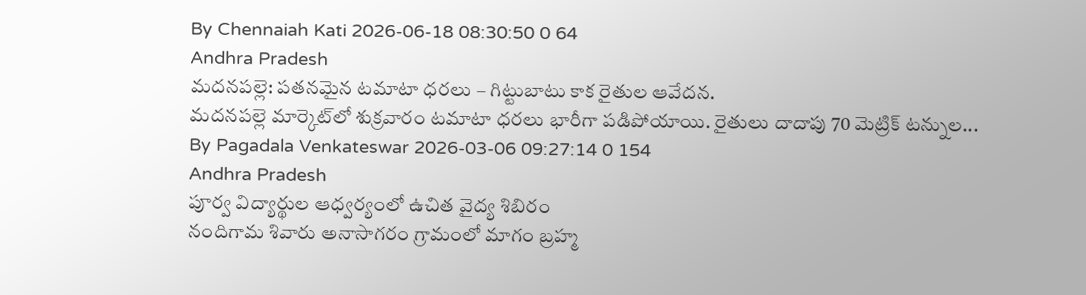By Chennaiah Kati 2026-06-18 08:30:50 0 64
Andhra Pradesh
మదనపల్లె: పతనమైన టమాటా ధరలు – గిట్టుబాటు కాక రైతుల ఆవేదన.
మదనపల్లె మార్కెట్‌లో శుక్రవారం టమాటా ధరలు భారీగా పడిపోయాయి. రైతులు దాదాపు 70 మెట్రిక్ టన్నుల...
By Pagadala Venkateswar 2026-03-06 09:27:14 0 154
Andhra Pradesh
పూర్వ విద్యార్థుల ఆధ్వర్యంలో ఉచిత వైద్య శిబిరం
నందిగామ శివారు అనాసాగరం గ్రామంలో మాగం బ్రహ్మ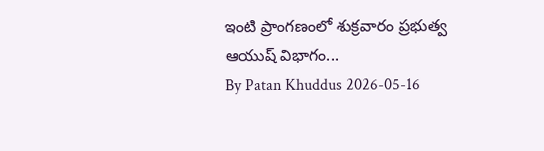ఇంటి ప్రాంగణంలో శుక్రవారం ప్రభుత్వ ఆయుష్ విభాగం...
By Patan Khuddus 2026-05-16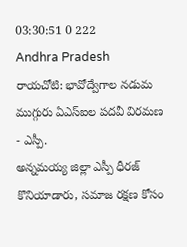03:30:51 0 222
Andhra Pradesh
రాయచోటి: భావోద్వేగాల నడుమ ముగ్గురు ఏఎస్ఐల పదవీ విరమణ - ఎస్పీ.
అన్నమయ్య జిల్లా ఎస్పీ ధీరజ్ కొనియాడారు, సమాజ రక్షణ కోసం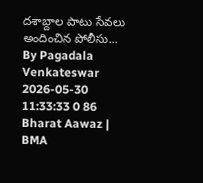దశాబ్దాల పాటు సేవలు అందించిన పోలీసు...
By Pagadala Venkateswar 2026-05-30 11:33:33 0 86
Bharat Aawaz | BMA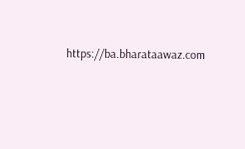https://ba.bharataawaz.com